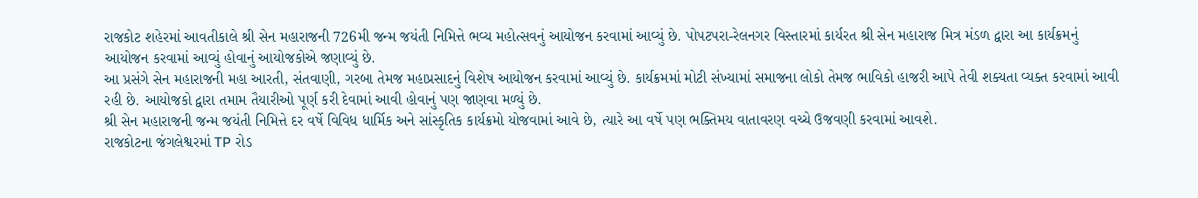રાજકોટ શહેરમાં આવતીકાલે શ્રી સેન મહારાજની 726મી જન્મ જયંતી નિમિત્તે ભવ્ય મહોત્સવનું આયોજન કરવામાં આવ્યું છે. પોપટપરા-રેલનગર વિસ્તારમાં કાર્યરત શ્રી સેન મહારાજ મિત્ર મંડળ દ્વારા આ કાર્યક્રમનું આયોજન કરવામાં આવ્યું હોવાનું આયોજકોએ જણાવ્યું છે.
આ પ્રસંગે સેન મહારાજની મહા આરતી, સંતવાણી, ગરબા તેમજ મહાપ્રસાદનું વિશેષ આયોજન કરવામાં આવ્યું છે. કાર્યક્રમમાં મોટી સંખ્યામાં સમાજના લોકો તેમજ ભાવિકો હાજરી આપે તેવી શક્યતા વ્યક્ત કરવામાં આવી રહી છે. આયોજકો દ્વારા તમામ તૈયારીઓ પૂર્ણ કરી દેવામાં આવી હોવાનું પણ જાણવા મળ્યું છે.
શ્રી સેન મહારાજની જન્મ જયંતી નિમિત્તે દર વર્ષે વિવિધ ધાર્મિક અને સાંસ્કૃતિક કાર્યક્રમો યોજવામાં આવે છે, ત્યારે આ વર્ષે પણ ભક્તિમય વાતાવરણ વચ્ચે ઉજવણી કરવામાં આવશે.
રાજકોટના જંગલેશ્વરમાં TP રોડ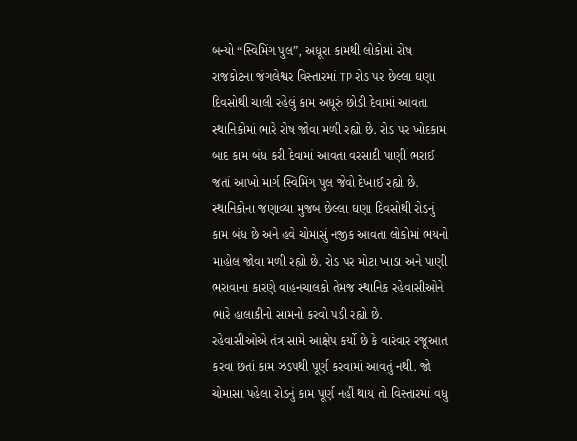બન્યો “સ્વિમિંગ પુલ”, અધૂરા કામથી લોકોમાં રોષ
રાજકોટના જંગલેશ્વર વિસ્તારમાં TP રોડ પર છેલ્લા ઘણા દિવસોથી ચાલી રહેલું કામ અધૂરું છોડી દેવામાં આવતા સ્થાનિકોમાં ભારે રોષ જોવા મળી રહ્યો છે. રોડ પર ખોદકામ બાદ કામ બંધ કરી દેવામાં આવતા વરસાદી પાણી ભરાઈ જતાં આખો માર્ગ સ્વિમિંગ પુલ જેવો દેખાઈ રહ્યો છે.
સ્થાનિકોના જણાવ્યા મુજબ છેલ્લા ઘણા દિવસોથી રોડનું કામ બંધ છે અને હવે ચોમાસું નજીક આવતા લોકોમાં ભયનો માહોલ જોવા મળી રહ્યો છે. રોડ પર મોટા ખાડા અને પાણી ભરાવાના કારણે વાહનચાલકો તેમજ સ્થાનિક રહેવાસીઓને ભારે હાલાકીનો સામનો કરવો પડી રહ્યો છે.
રહેવાસીઓએ તંત્ર સામે આક્ષેપ કર્યો છે કે વારંવાર રજૂઆત કરવા છતાં કામ ઝડપથી પૂર્ણ કરવામાં આવતું નથી. જો ચોમાસા પહેલા રોડનું કામ પૂર્ણ નહીં થાય તો વિસ્તારમાં વધુ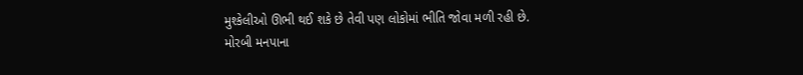મુશ્કેલીઓ ઊભી થઈ શકે છે તેવી પણ લોકોમાં ભીતિ જોવા મળી રહી છે.
મોરબી મનપાના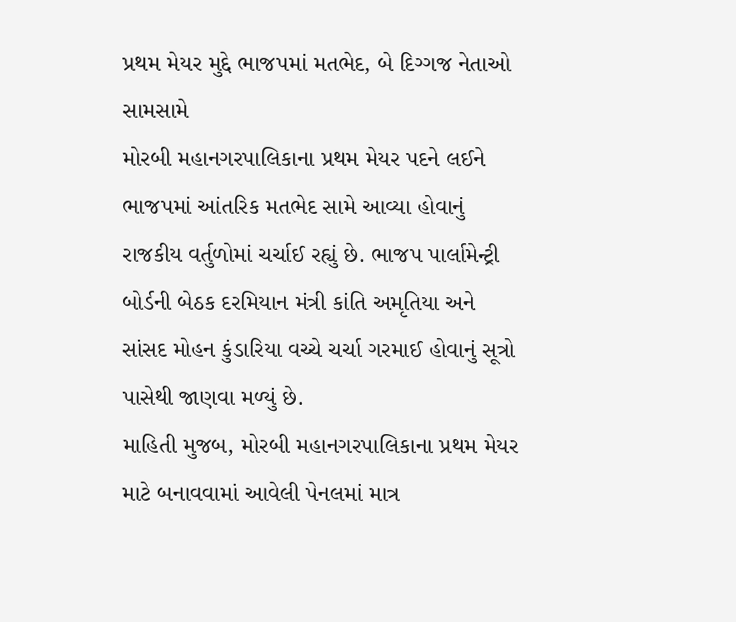પ્રથમ મેયર મુદ્દે ભાજપમાં મતભેદ, બે દિગ્ગજ નેતાઓ સામસામે
મોરબી મહાનગરપાલિકાના પ્રથમ મેયર પદને લઈને ભાજપમાં આંતરિક મતભેદ સામે આવ્યા હોવાનું રાજકીય વર્તુળોમાં ચર્ચાઈ રહ્યું છે. ભાજપ પાર્લામેન્ટ્રી બોર્ડની બેઠક દરમિયાન મંત્રી કાંતિ અમૃતિયા અને સાંસદ મોહન કુંડારિયા વચ્ચે ચર્ચા ગરમાઈ હોવાનું સૂત્રો પાસેથી જાણવા મળ્યું છે.
માહિતી મુજબ, મોરબી મહાનગરપાલિકાના પ્રથમ મેયર માટે બનાવવામાં આવેલી પેનલમાં માત્ર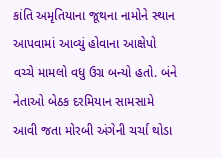કાંતિ અમૃતિયાના જૂથના નામોને સ્થાન આપવામાં આવ્યું હોવાના આક્ષેપો વચ્ચે મામલો વધુ ઉગ્ર બન્યો હતો. બંને નેતાઓ બેઠક દરમિયાન સામસામે આવી જતા મોરબી અંગેની ચર્ચા થોડા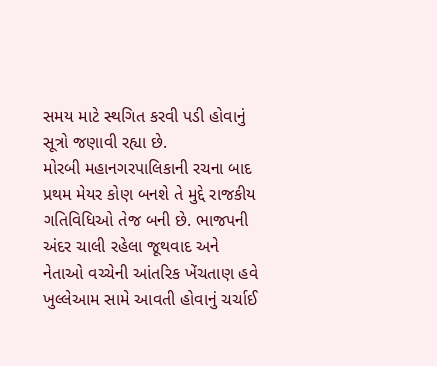સમય માટે સ્થગિત કરવી પડી હોવાનું સૂત્રો જણાવી રહ્યા છે.
મોરબી મહાનગરપાલિકાની રચના બાદ પ્રથમ મેયર કોણ બનશે તે મુદ્દે રાજકીય ગતિવિધિઓ તેજ બની છે. ભાજપની અંદર ચાલી રહેલા જૂથવાદ અને નેતાઓ વચ્ચેની આંતરિક ખેંચતાણ હવે ખુલ્લેઆમ સામે આવતી હોવાનું ચર્ચાઈ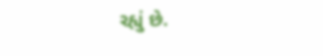રહ્યું છે.